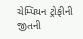ચેમ્પિયન ટ્રોફીની જીતની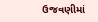ઉજવણીમાં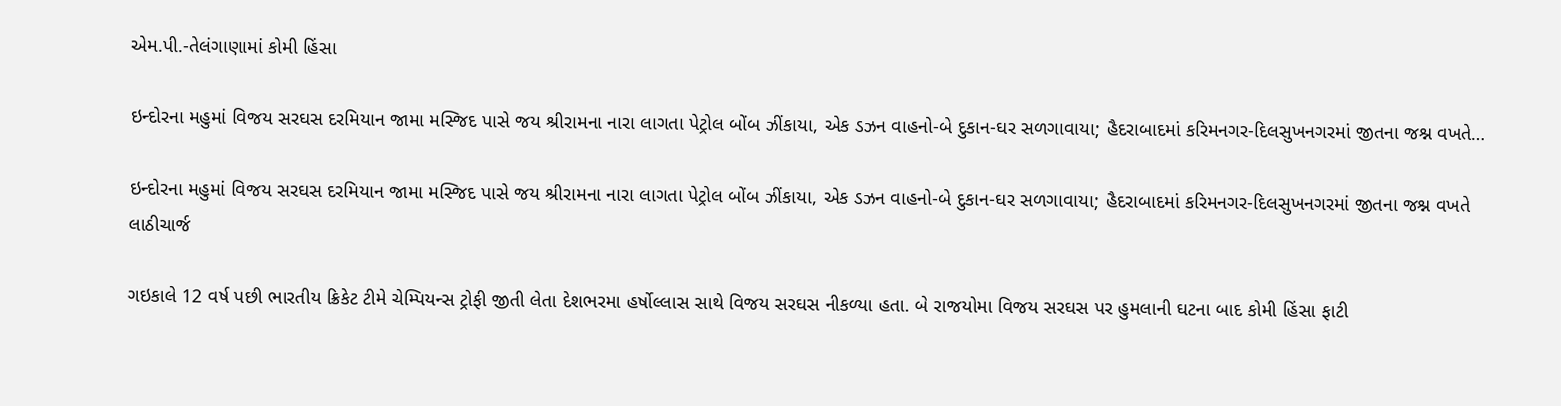એમ.પી.-તેલંગાણામાં કોમી હિંસા

ઇન્દોરના મહુમાં વિજય સરઘસ દરમિયાન જામા મસ્જિદ પાસે જય શ્રીરામના નારા લાગતા પેટ્રોલ બોંબ ઝીંકાયા, એક ડઝન વાહનો-બે દુકાન-ઘર સળગાવાયા; હૈદરાબાદમાં કરિમનગર-દિલસુખનગરમાં જીતના જશ્ન વખતે…

ઇન્દોરના મહુમાં વિજય સરઘસ દરમિયાન જામા મસ્જિદ પાસે જય શ્રીરામના નારા લાગતા પેટ્રોલ બોંબ ઝીંકાયા, એક ડઝન વાહનો-બે દુકાન-ઘર સળગાવાયા; હૈદરાબાદમાં કરિમનગર-દિલસુખનગરમાં જીતના જશ્ન વખતે લાઠીચાર્જ

ગઇકાલે 12 વર્ષ પછી ભારતીય ક્રિકેટ ટીમે ચેમ્પિયન્સ ટ્રોફી જીતી લેતા દેશભરમા હર્ષોલ્લાસ સાથે વિજય સરઘસ નીકળ્યા હતા. બે રાજયોમા વિજય સરઘસ પર હુમલાની ઘટના બાદ કોમી હિંસા ફાટી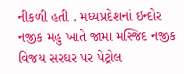નીકળી હતી . મધ્યપ્રદેશનાં ઇન્દોર નજીક મહુ ખાતે જામા મસ્જિદ નજીક વિજય સરઘર પર પેટ્રોલ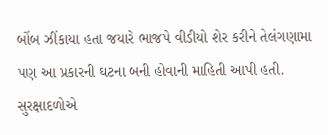બોંબ ઝીંકાયા હતા જયારે ભાજપે વીડીયો શેર કરીને તેલંગણામા પણ આ પ્રકારની ઘટના બની હોવાની માહિતી આપી હતી. સુરક્ષાદળોએ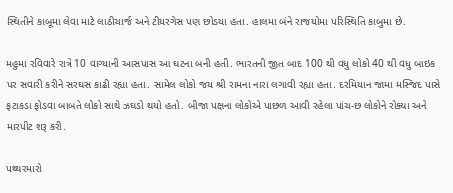સ્થિતીને કાબૂમા લેવા માટે લાઠીચાર્જ અને ટીયરગેસ પણ છોડયા હતા. હાલમા બંને રાજયોમા પરિસ્થિતિ કાબુમા છે.

મહુમા રવિવારે રાત્રે 10 વાગ્યાની આસપાસ આ ઘટના બની હતી. ભારતની જીત બાદ 100 થી વધુ લોકો 40 થી વધુ બાઇક પર સવારી કરીને સરઘસ કાઢી રહ્યા હતા. સામેલ લોકો જય શ્રી રામના નારા લગાવી રહ્યા હતા. દરમિયાન જામા મસ્જિદ પાસે ફટાકડા ફોડવા બાબતે લોકો સાથે ઝઘડો થયો હતો. બીજા પક્ષના લોકોએ પાછળ આવી રહેલા પાંચ-છ લોકોને રોક્યા અને મારપીટ શરૂ કરી.

પથ્થરમારો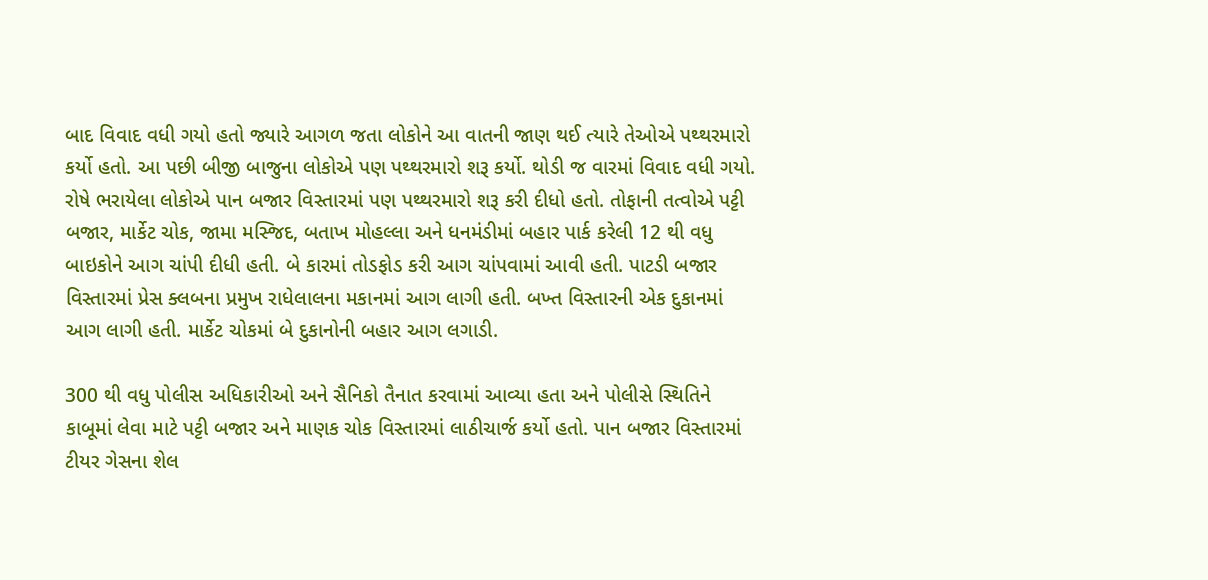બાદ વિવાદ વધી ગયો હતો જ્યારે આગળ જતા લોકોને આ વાતની જાણ થઈ ત્યારે તેઓએ પથ્થરમારો કર્યો હતો. આ પછી બીજી બાજુના લોકોએ પણ પથ્થરમારો શરૂ કર્યો. થોડી જ વારમાં વિવાદ વધી ગયો. રોષે ભરાયેલા લોકોએ પાન બજાર વિસ્તારમાં પણ પથ્થરમારો શરૂ કરી દીધો હતો. તોફાની તત્વોએ પટ્ટી બજાર, માર્કેટ ચોક, જામા મસ્જિદ, બતાખ મોહલ્લા અને ધનમંડીમાં બહાર પાર્ક કરેલી 12 થી વધુ બાઇકોને આગ ચાંપી દીધી હતી. બે કારમાં તોડફોડ કરી આગ ચાંપવામાં આવી હતી. પાટડી બજાર વિસ્તારમાં પ્રેસ ક્લબના પ્રમુખ રાધેલાલના મકાનમાં આગ લાગી હતી. બખ્ત વિસ્તારની એક દુકાનમાં આગ લાગી હતી. માર્કેટ ચોકમાં બે દુકાનોની બહાર આગ લગાડી.

300 થી વધુ પોલીસ અધિકારીઓ અને સૈનિકો તૈનાત કરવામાં આવ્યા હતા અને પોલીસે સ્થિતિને કાબૂમાં લેવા માટે પટ્ટી બજાર અને માણક ચોક વિસ્તારમાં લાઠીચાર્જ કર્યો હતો. પાન બજાર વિસ્તારમાં ટીયર ગેસના શેલ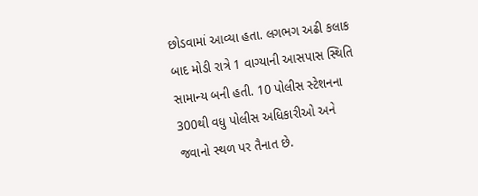છોડવામાં આવ્યા હતા. લગભગ અઢી કલાક બાદ મોડી રાત્રે 1 વાગ્યાની આસપાસ સ્થિતિ સામાન્ય બની હતી. 10 પોલીસ સ્ટેશનના 300થી વધુ પોલીસ અધિકારીઓ અને જવાનો સ્થળ પર તૈનાત છે.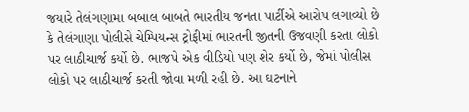જયારે તેલંગણામા બબાલ બાબતે ભારતીય જનતા પાર્ટીએ આરોપ લગાવ્યો છે કે તેલંગાણા પોલીસે ચેમ્પિયન્સ ટ્રોફીમાં ભારતની જીતની ઉજવણી કરતા લોકો પર લાઠીચાર્જ કર્યો છે. ભાજપે એક વીડિયો પણ શેર કર્યો છે, જેમાં પોલીસ લોકો પર લાઠીચાર્જ કરતી જોવા મળી રહી છે. આ ઘટનાને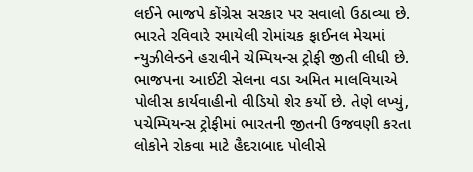લઈને ભાજપે કોંગ્રેસ સરકાર પર સવાલો ઉઠાવ્યા છે. ભારતે રવિવારે રમાયેલી રોમાંચક ફાઈનલ મેચમાં ન્યુઝીલેન્ડને હરાવીને ચેમ્પિયન્સ ટ્રોફી જીતી લીધી છે.
ભાજપના આઈટી સેલના વડા અમિત માલવિયાએ પોલીસ કાર્યવાહીનો વીડિયો શેર કર્યો છે. તેણે લખ્યું, પચેમ્પિયન્સ ટ્રોફીમાં ભારતની જીતની ઉજવણી કરતા લોકોને રોકવા માટે હૈદરાબાદ પોલીસે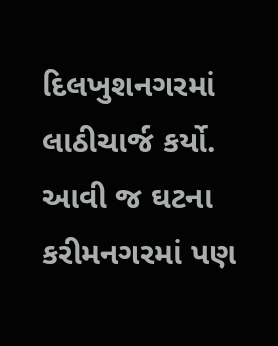દિલખુશનગરમાં લાઠીચાર્જ કર્યો. આવી જ ઘટના કરીમનગરમાં પણ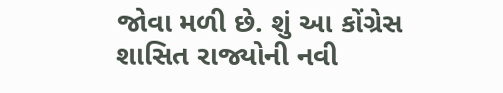જોવા મળી છે. શું આ કોંગ્રેસ શાસિત રાજ્યોની નવી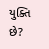યુક્તિ છે?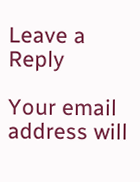Leave a Reply

Your email address will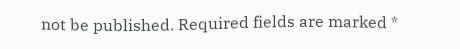not be published. Required fields are marked *